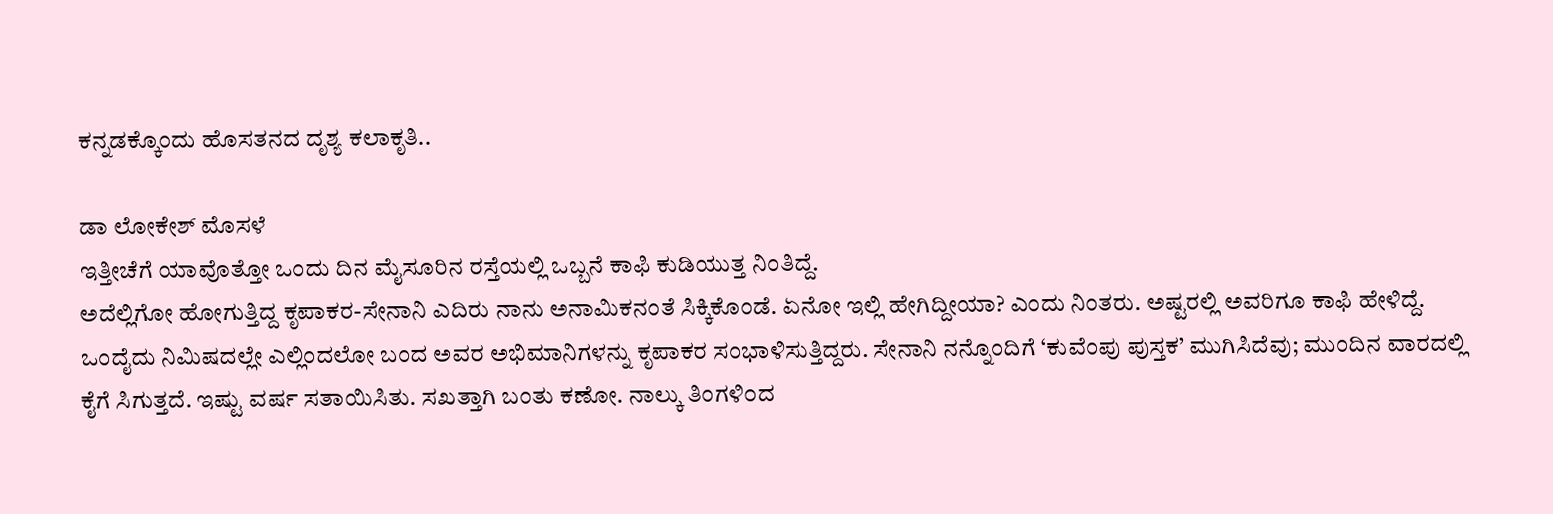ಕನ್ನಡಕ್ಕೊಂದು ಹೊಸತನದ ದೃಶ್ಯ ಕಲಾಕೃತಿ..

ಡಾ ಲೋಕೇಶ್ ಮೊಸಳೆ
ಇತ್ತೀಚೆಗೆ ಯಾವೊತ್ತೋ ಒಂದು ದಿನ ಮೈಸೂರಿನ ರಸ್ತೆಯಲ್ಲಿ ಒಬ್ಬನೆ ಕಾಫಿ ಕುಡಿಯುತ್ತ ನಿಂತಿದ್ದೆ.
ಅದೆಲ್ಲಿಗೋ ಹೋಗುತ್ತಿದ್ದ ಕೃಪಾಕರ-ಸೇನಾನಿ ಎದಿರು ನಾನು ಅನಾಮಿಕನಂತೆ ಸಿಕ್ಕಿಕೊಂಡೆ. ಏನೋ ಇಲ್ಲಿ ಹೇಗಿದ್ದೀಯಾ? ಎಂದು ನಿಂತರು. ಅಷ್ಟರಲ್ಲಿ ಅವರಿಗೂ ಕಾಫಿ ಹೇಳಿದ್ದೆ. ಒಂದೈದು ನಿಮಿಷದಲ್ಲೇ ಎಲ್ಲಿಂದಲೋ ಬಂದ ಅವರ ಅಭಿಮಾನಿಗಳನ್ನು ಕೃಪಾಕರ ಸಂಭಾಳಿಸುತ್ತಿದ್ದರು. ಸೇನಾನಿ ನನ್ನೊಂದಿಗೆ ‘ಕುವೆಂಪು ಪುಸ್ತಕ’ ಮುಗಿಸಿದೆವು; ಮುಂದಿನ ವಾರದಲ್ಲಿ ಕೈಗೆ ಸಿಗುತ್ತದೆ. ಇಷ್ಟು ವರ್ಷ ಸತಾಯಿಸಿತು. ಸಖತ್ತಾಗಿ ಬಂತು ಕಣೋ. ನಾಲ್ಕು ತಿಂಗಳಿ೦ದ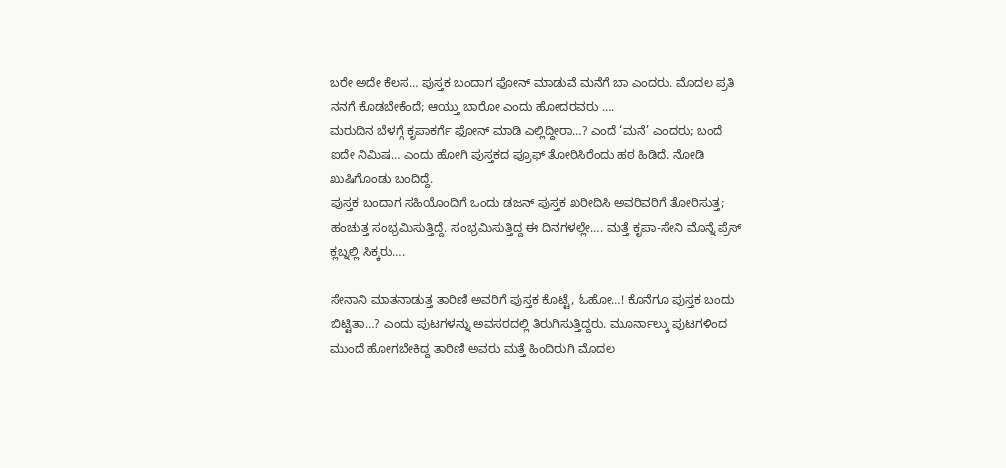ಬರೇ ಅದೇ ಕೆಲಸ… ಪುಸ್ತಕ ಬಂದಾಗ ಫೋನ್ ಮಾಡುವೆ ಮನೆಗೆ ಬಾ ಎಂದರು. ಮೊದಲ ಪ್ರತಿ ನನಗೆ ಕೊಡಬೇಕೆಂದೆ; ಆಯ್ತು ಬಾರೋ ಎಂದು ಹೋದರವರು ….
ಮರುದಿನ ಬೆಳಗ್ಗೆ ಕೃಪಾಕರ್ಗೆ ಫೋನ್ ಮಾಡಿ ಎಲ್ಲಿದ್ದೀರಾ…? ಎಂದೆ ‘ಮನೆ’ ಎಂದರು; ಬಂದೆ ಐದೇ ನಿಮಿಷ… ಎಂದು ಹೋಗಿ ಪುಸ್ತಕದ ಪ್ರೂಫ್ ತೋರಿಸಿರೆಂದು ಹಠ ಹಿಡಿದೆ. ನೋಡಿ ಖುಷಿಗೊಂಡು ಬಂದಿದ್ದೆ.
ಪುಸ್ತಕ ಬಂದಾಗ ಸಹಿಯೊಂದಿಗೆ ಒಂದು ಡಜನ್ ಪುಸ್ತಕ ಖರೀದಿಸಿ ಅವರಿವರಿಗೆ ತೋರಿಸುತ್ತ; ಹಂಚುತ್ತ ಸಂಭ್ರಮಿಸುತ್ತಿದ್ದೆ. ಸಂಭ್ರಮಿಸುತ್ತಿದ್ದ ಈ ದಿನಗಳಲ್ಲೇ…. ಮತ್ತೆ ಕೃಪಾ-ಸೇನಿ ಮೊನ್ನೆ ಪ್ರೆಸ್ ಕ್ಲಬ್ನಲ್ಲಿ ಸಿಕ್ಕರು….

ಸೇನಾನಿ ಮಾತನಾಡುತ್ತ ತಾರಿಣಿ ಅವರಿಗೆ ಪುಸ್ತಕ ಕೊಟ್ಟೆ, ಓಹೋ…! ಕೊನೆಗೂ ಪುಸ್ತಕ ಬಂದು ಬಿಟ್ಟಿತಾ…? ಎಂದು ಪುಟಗಳನ್ನು ಅವಸರದಲ್ಲಿ ತಿರುಗಿಸುತ್ತಿದ್ದರು. ಮೂರ್ನಾಲ್ಕು ಪುಟಗಳಿಂದ ಮುಂದೆ ಹೋಗಬೇಕಿದ್ದ ತಾರಿಣಿ ಅವರು ಮತ್ತೆ ಹಿಂದಿರುಗಿ ಮೊದಲ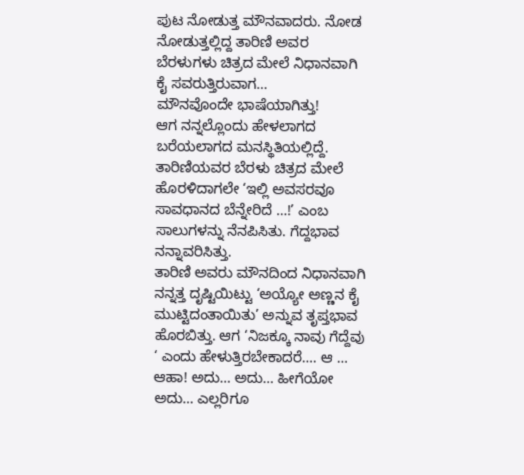ಪುಟ ನೋಡುತ್ತ ಮೌನವಾದರು. ನೋಡ ನೋಡುತ್ತಲ್ಲಿದ್ದ ತಾರಿಣಿ ಅವರ ಬೆರಳುಗಳು ಚಿತ್ರದ ಮೇಲೆ ನಿಧಾನವಾಗಿ ಕೈ ಸವರುತ್ತಿರುವಾಗ…
ಮೌನವೊಂದೇ ಭಾಷೆಯಾಗಿತ್ತು!
ಆಗ ನನ್ನಲ್ಲೊಂದು ಹೇಳಲಾಗದ ಬರೆಯಲಾಗದ ಮನಸ್ಥಿತಿಯಲ್ಲಿದ್ದೆ. ತಾರಿಣಿಯವರ ಬೆರಳು ಚಿತ್ರದ ಮೇಲೆ ಹೊರಳಿದಾಗಲೇ ‘ಇಲ್ಲಿ ಅವಸರವೂ ಸಾವಧಾನದ ಬೆನ್ನೇರಿದೆ …!’ ಎಂಬ ಸಾಲುಗಳನ್ನು ನೆನಪಿಸಿತು. ಗೆದ್ದಭಾವ ನನ್ನಾವರಿಸಿತ್ತು.
ತಾರಿಣಿ ಅವರು ಮೌನದಿಂದ ನಿಧಾನವಾಗಿ ನನ್ನತ್ತ ದೃಷ್ಟಿಯಿಟ್ಟು ‘ಅಯ್ಯೋ ಅಣ್ಣನ ಕೈ ಮುಟ್ಟಿದಂತಾಯಿತು’ ಅನ್ನುವ ತೃಪ್ತಭಾವ ಹೊರಬಿತ್ತು. ಆಗ ‘ನಿಜಕ್ಕೂ ನಾವು ಗೆದ್ದೆವು ‘ ಎಂದು ಹೇಳುತ್ತಿರಬೇಕಾದರೆ…. ಆ … ಆಹಾ! ಅದು… ಅದು… ಹೀಗೆಯೋ ಅದು… ಎಲ್ಲರಿಗೂ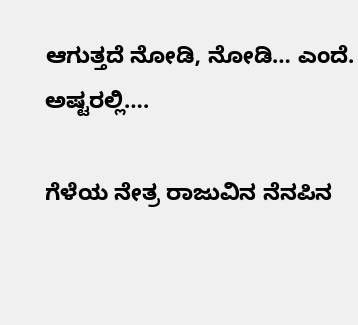ಆಗುತ್ತದೆ ನೋಡಿ, ನೋಡಿ… ಎಂದೆ. ಅಷ್ಟರಲ್ಲಿ….

ಗೆಳೆಯ ನೇತ್ರ ರಾಜುವಿನ ನೆನಪಿನ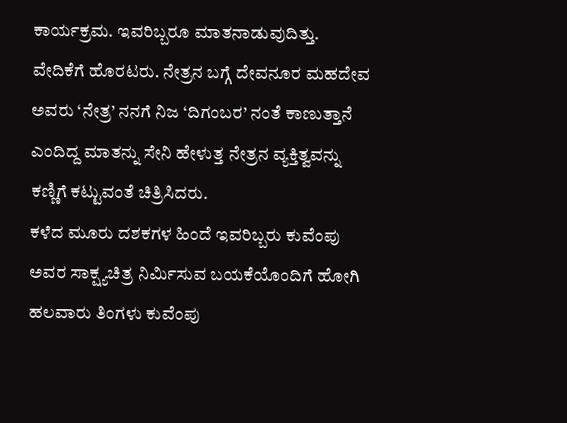ಕಾರ್ಯಕ್ರಮ. ಇವರಿಬ್ಬರೂ ಮಾತನಾಡುವುದಿತ್ತು. ವೇದಿಕೆಗೆ ಹೊರಟರು. ನೇತ್ರನ ಬಗ್ಗೆ ದೇವನೂರ ಮಹದೇವ ಅವರು ‘ನೇತ್ರ’ ನನಗೆ ನಿಜ ‘ದಿಗಂಬರ’ ನಂತೆ ಕಾಣುತ್ತಾನೆ ಎಂದಿದ್ದ ಮಾತನ್ನು ಸೇನಿ ಹೇಳುತ್ತ ನೇತ್ರನ ವ್ಯಕ್ತಿತ್ವವನ್ನು ಕಣ್ಣಿಗೆ ಕಟ್ಟುವಂತೆ ಚಿತ್ರಿಸಿದರು.
ಕಳೆದ ಮೂರು ದಶಕಗಳ ಹಿಂದೆ ಇವರಿಬ್ಬರು ಕುವೆಂಪು ಅವರ ಸಾಕ್ಷ್ಯಚಿತ್ರ ನಿರ್ಮಿಸುವ ಬಯಕೆಯೊಂದಿಗೆ ಹೋಗಿ ಹಲವಾರು ತಿಂಗಳು ಕುವೆಂಪು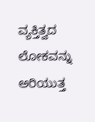ವ್ಯಕ್ತಿತ್ವದ ಲೋಕವನ್ನು ಅರಿಯುತ್ತ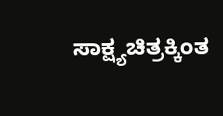ಸಾಕ್ಷ್ಯಚಿತ್ರಕ್ಕಿಂತ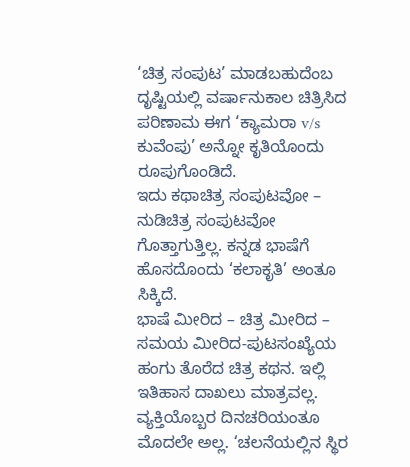‘ಚಿತ್ರ ಸಂಪುಟ’ ಮಾಡಬಹುದೆಂಬ ದೃಷ್ಟಿಯಲ್ಲಿ ವರ್ಷಾನುಕಾಲ ಚಿತ್ರಿಸಿದ ಪರಿಣಾಮ ಈಗ ‘ಕ್ಯಾಮರಾ v/s ಕುವೆಂಪು’ ಅನ್ನೋ ಕೃತಿಯೊಂದು ರೂಪುಗೊಂಡಿದೆ.
ಇದು ಕಥಾಚಿತ್ರ ಸಂಪುಟವೋ – ನುಡಿಚಿತ್ರ ಸಂಪುಟವೋ ಗೊತ್ತಾಗುತ್ತಿಲ್ಲ. ಕನ್ನಡ ಭಾಷೆಗೆ ಹೊಸದೊಂದು ‘ಕಲಾಕೃತಿ’ ಅಂತೂ ಸಿಕ್ಕಿದೆ.
ಭಾಷೆ ಮೀರಿದ – ಚಿತ್ರ ಮೀರಿದ – ಸಮಯ ಮೀರಿದ-ಪುಟಸಂಖ್ಯೆಯ ಹಂಗು ತೊರೆದ ಚಿತ್ರ ಕಥನ. ಇಲ್ಲಿ ಇತಿಹಾಸ ದಾಖಲು ಮಾತ್ರವಲ್ಲ. ವ್ಯಕ್ತಿಯೊಬ್ಬರ ದಿನಚರಿಯಂತೂ ಮೊದಲೇ ಅಲ್ಲ. ‘ಚಲನೆಯಲ್ಲಿನ ಸ್ಥಿರ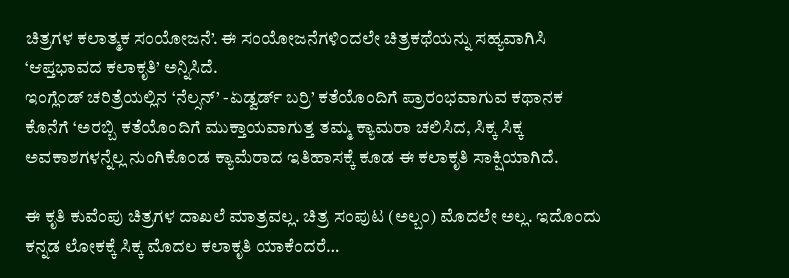ಚಿತ್ರಗಳ ಕಲಾತ್ಮಕ ಸಂಯೋಜನೆ’. ಈ ಸಂಯೋಜನೆಗಳಿ೦ದಲೇ ಚಿತ್ರಕಥೆಯನ್ನು ಸಹ್ಯವಾಗಿಸಿ ‘ಆಪ್ತಭಾವದ ಕಲಾಕೃತಿ’ ಅನ್ನಿಸಿದೆ.
ಇಂಗ್ಲೆ೦ಡ್ ಚರಿತ್ರೆಯಲ್ಲಿನ ‘ನೆಲ್ಸನ್’ -ಏಡ್ವರ್ಡ್ ಬರ್ರಿ’ ಕತೆಯೊಂದಿಗೆ ಪ್ರಾರಂಭವಾಗುವ ಕಥಾನಕ ಕೊನೆಗೆ ‘ಅರಬ್ಬಿ ಕತೆಯೊಂದಿಗೆ ಮುಕ್ತಾಯವಾಗುತ್ತ ತಮ್ಮ ಕ್ಯಾಮರಾ ಚಲಿಸಿದ, ಸಿಕ್ಕ ಸಿಕ್ಕ ಅವಕಾಶಗಳನ್ನೆಲ್ಲ ನುಂಗಿಕೊ೦ಡ ಕ್ಯಾಮೆರಾದ ಇತಿಹಾಸಕ್ಕೆ ಕೂಡ ಈ ಕಲಾಕೃತಿ ಸಾಕ್ಷಿಯಾಗಿದೆ.

ಈ ಕೃತಿ ಕುವೆಂಪು ಚಿತ್ರಗಳ ದಾಖಲೆ ಮಾತ್ರವಲ್ಲ. ಚಿತ್ರ ಸಂಪುಟ (ಅಲ್ಬಂ) ಮೊದಲೇ ಅಲ್ಲ. ಇದೊಂದು ಕನ್ನಡ ಲೋಕಕ್ಕೆ ಸಿಕ್ಕ ಮೊದಲ ಕಲಾಕೃತಿ ಯಾಕೆಂದರೆ…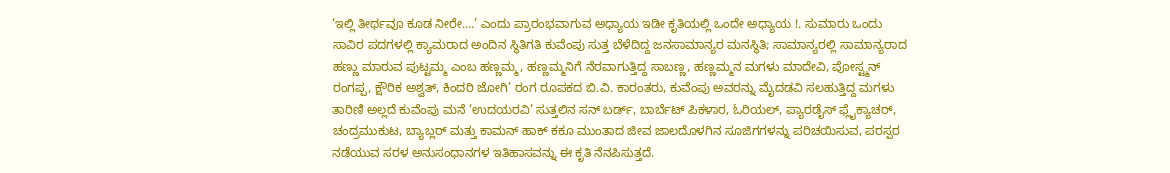‘ಇಲ್ಲಿ ತೀರ್ಥವೂ ಕೂಡ ನೀರೇ….’ ಎಂದು ಪ್ರಾರಂಭವಾಗುವ ಅಧ್ಯಾಯ ಇಡೀ ಕೃತಿಯಲ್ಲಿ ಒಂದೇ ಅಧ್ಯಾಯ !. ಸುಮಾರು ಒಂದು ಸಾವಿರ ಪದಗಳಲ್ಲಿ ಕ್ಯಾಮರಾದ ಅಂದಿನ ಸ್ಥಿತಿಗತಿ ಕುವೆಂಪು ಸುತ್ತ ಬೆಳೆದಿದ್ದ ಜನಸಾಮಾನ್ಯರ ಮನಸ್ಥಿತಿ; ಸಾಮಾನ್ಯರಲ್ಲಿ ಸಾಮಾನ್ಯರಾದ ಹಣ್ಣು ಮಾರುವ ಪುಟ್ಟಮ್ಮ ಎಂಬ ಹಣ್ಣಮ್ಮ, ಹಣ್ಣಮ್ಮನಿಗೆ ನೆರವಾಗುತ್ತಿದ್ದ ಸಾಬಣ್ಣ, ಹಣ್ಣಮ್ಮನ ಮಗಳು ಮಾದೇವಿ, ಪೋಸ್ಟ್ಮನ್ ರಂಗಪ್ಪ, ಕ್ಷೌರಿಕ ಅಶ್ವತ್, ಕಿಂದರಿ ಜೋಗಿ’ ರಂಗ ರೂಪಕದ ಬಿ.ವಿ. ಕಾರಂತರು, ಕುವೆಂಪು ಅವರನ್ನು ಮೈದಡವಿ ಸಲಹುತ್ತಿದ್ದ ಮಗಳು ತಾರಿಣಿ ಅಲ್ಲದೆ ಕುವೆಂಪು ಮನೆ ‘ಉದಯರವಿ’ ಸುತ್ತಲಿನ ಸನ್ ಬರ್ಡ್, ಬಾರ್ಬೆಟ್ ಪಿಕಳಾರ, ಓರಿಯಲ್, ಪ್ಯಾರಡೈಸ್ ಫ್ಲೈಕ್ಯಾಚರ್, ಚಂದ್ರಮುಕುಟ, ಬ್ಯಾಬ್ಲರ್ ಮತ್ತು ಕಾಮನ್ ಹಾಕ್ ಕಕೂ ಮುಂತಾದ ಜೀವ ಜಾಲದೊಳಗಿನ ಸೂಜಿಗಗಳನ್ನು ಪರಿಚಯಿಸುವ, ಪರಸ್ಪರ ನಡೆಯುವ ಸರಳ ಅನುಸಂಧಾನಗಳ ಇತಿಹಾಸವನ್ನು ಈ ಕೃತಿ ನೆನಪಿಸುತ್ತದೆ.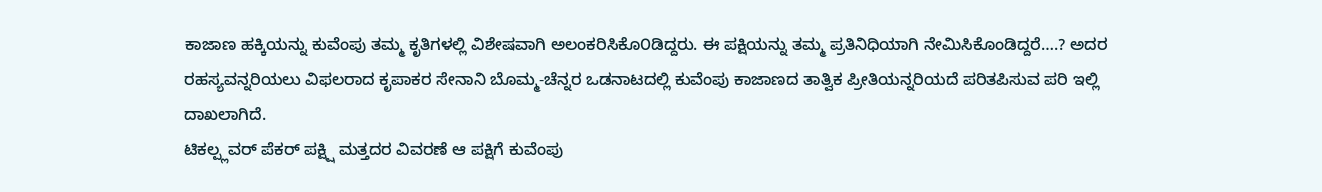ಕಾಜಾಣ ಹಕ್ಕಿಯನ್ನು ಕುವೆಂಪು ತಮ್ಮ ಕೃತಿಗಳಲ್ಲಿ ವಿಶೇಷವಾಗಿ ಅಲಂಕರಿಸಿಕೊ೦ಡಿದ್ದರು. ಈ ಪಕ್ಷಿಯನ್ನು ತಮ್ಮ ಪ್ರತಿನಿಧಿಯಾಗಿ ನೇಮಿಸಿಕೊಂಡಿದ್ದರೆ….? ಅದರ ರಹಸ್ಯವನ್ನರಿಯಲು ವಿಫಲರಾದ ಕೃಪಾಕರ ಸೇನಾನಿ ಬೊಮ್ಮ-ಚೆನ್ನರ ಒಡನಾಟದಲ್ಲಿ ಕುವೆಂಪು ಕಾಜಾಣದ ತಾತ್ವಿಕ ಪ್ರೀತಿಯನ್ನರಿಯದೆ ಪರಿತಪಿಸುವ ಪರಿ ಇಲ್ಲಿ ದಾಖಲಾಗಿದೆ.
ಟಿಕಲ್ಪ್ಲವರ್ ಪೆಕರ್ ಪಕ್ಷ್ಷಿ ಮತ್ತದರ ವಿವರಣೆ ಆ ಪಕ್ಷಿಗೆ ಕುವೆಂಪು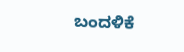ಬಂದಳಿಕೆ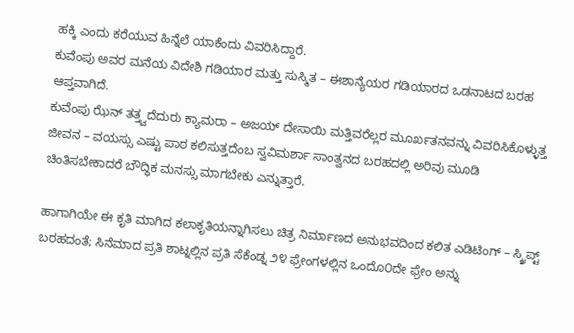ಹಕ್ಕಿ ಎಂದು ಕರೆಯುವ ಹಿನ್ನೆಲೆ ಯಾಕೆಂದು ವಿವರಿಸಿದ್ದಾರೆ.
ಕುವೆಂಪು ಅವರ ಮನೆಯ ವಿದೇಶಿ ಗಡಿಯಾರ ಮತ್ತು ಸುಸ್ಮಿತ – ಈಶಾನ್ಯೆಯರ ಗಡಿಯಾರದ ಒಡನಾಟದ ಬರಹ ಆಪ್ತವಾಗಿದೆ.
ಕುವೆಂಪು ಝೆನ್ ತತ್ತ್ವದೆದುರು ಕ್ಯಾಮರಾ – ಅಜಯ್ ದೇಸಾಯಿ ಮತ್ತಿವರೆಲ್ಲರ ಮೂರ್ಖತನವನ್ನು ವಿವರಿಸಿಕೊಳ್ಳುತ್ತ ಜೀವನ – ವಯಸ್ಸು ಎಷ್ಟು ಪಾಠ ಕಲಿಸುತ್ತದೆಂಬ ಸ್ವವಿಮರ್ಶಾ ಸಾಂತ್ವನದ ಬರಹದಲ್ಲಿ ಅರಿವು ಮೂಡಿ ಚಿಂತಿಸಬೇಕಾದರೆ ಬೌದ್ಧಿಕ ಮನಸ್ಸು ಮಾಗಬೇಕು ಎನ್ನುತ್ತಾರೆ.

ಹಾಗಾಗಿಯೇ ಈ ಕೃತಿ ಮಾಗಿದ ಕಲಾಕೃತಿಯನ್ನಾಗಿಸಲು ಚಿತ್ರ ನಿರ್ಮಾಣದ ಅನುಭವದಿಂದ ಕಲಿತ ಎಡಿಟಿಂಗ್ – ಸ್ಕ್ರಿಪ್ಟ್ ಬರಹದಂತೆ; ಸಿನೆಮಾದ ಪ್ರತಿ ಶಾಟ್ನಲ್ಲಿನ ಪ್ರತಿ ಸೆಕೆಂಡ್ನ ೨೪ ಫ್ರೇಂಗಳಲ್ಲಿನ ಒಂದೊ೦ದೇ ಫ್ರೇಂ ಅನ್ನು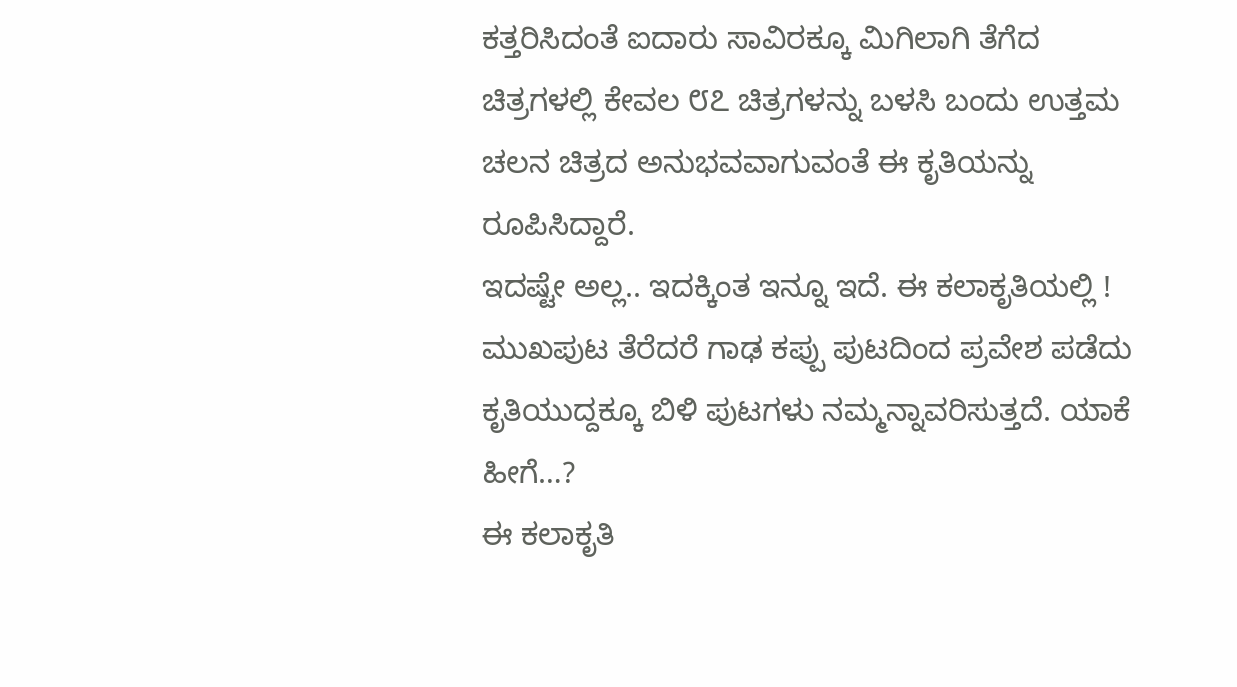ಕತ್ತರಿಸಿದಂತೆ ಐದಾರು ಸಾವಿರಕ್ಕೂ ಮಿಗಿಲಾಗಿ ತೆಗೆದ ಚಿತ್ರಗಳಲ್ಲಿ ಕೇವಲ ೮೭ ಚಿತ್ರಗಳನ್ನು ಬಳಸಿ ಬಂದು ಉತ್ತಮ ಚಲನ ಚಿತ್ರದ ಅನುಭವವಾಗುವಂತೆ ಈ ಕೃತಿಯನ್ನು ರೂಪಿಸಿದ್ದಾರೆ.
ಇದಷ್ಟೇ ಅಲ್ಲ.. ಇದಕ್ಕಿಂತ ಇನ್ನೂ ಇದೆ. ಈ ಕಲಾಕೃತಿಯಲ್ಲಿ !
ಮುಖಪುಟ ತೆರೆದರೆ ಗಾಢ ಕಪ್ಪು ಪುಟದಿಂದ ಪ್ರವೇಶ ಪಡೆದು ಕೃತಿಯುದ್ದಕ್ಕೂ ಬಿಳಿ ಪುಟಗಳು ನಮ್ಮನ್ನಾವರಿಸುತ್ತದೆ. ಯಾಕೆ ಹೀಗೆ…?
ಈ ಕಲಾಕೃತಿ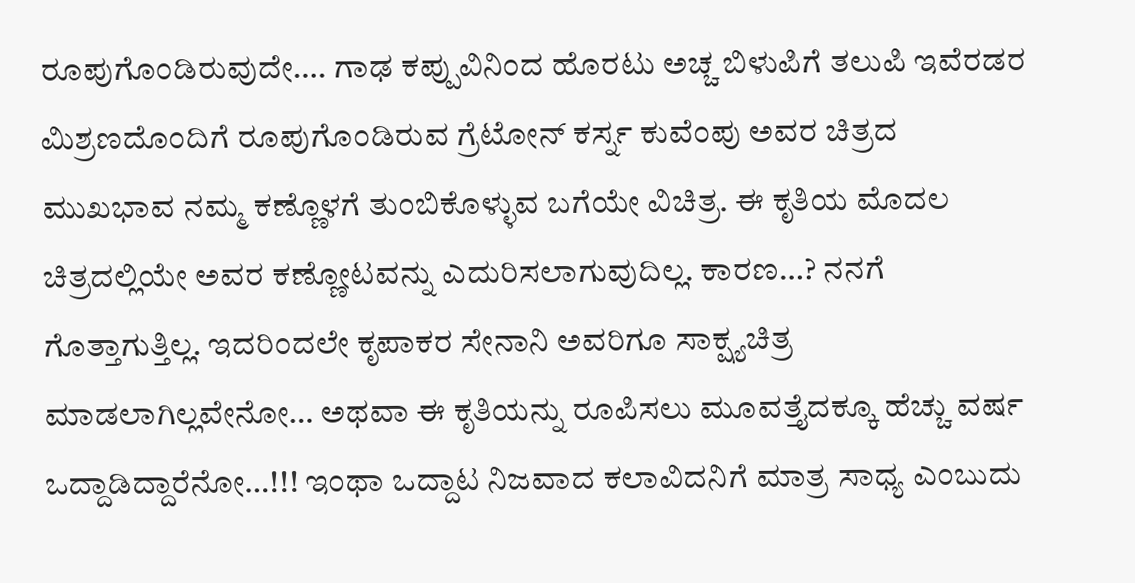ರೂಪುಗೊಂಡಿರುವುದೇ…. ಗಾಢ ಕಪ್ಪುವಿನಿಂದ ಹೊರಟು ಅಚ್ಚ ಬಿಳುಪಿಗೆ ತಲುಪಿ ಇವೆರಡರ ಮಿಶ್ರಣದೊಂದಿಗೆ ರೂಪುಗೊಂಡಿರುವ ಗ್ರೆಟೋನ್ ಕರ್ಸ್ನ ಕುವೆಂಪು ಅವರ ಚಿತ್ರದ ಮುಖಭಾವ ನಮ್ಮ ಕಣ್ಣೊಳಗೆ ತುಂಬಿಕೊಳ್ಳುವ ಬಗೆಯೇ ವಿಚಿತ್ರ. ಈ ಕೃತಿಯ ಮೊದಲ ಚಿತ್ರದಲ್ಲಿಯೇ ಅವರ ಕಣ್ಣೋಟವನ್ನು ಎದುರಿಸಲಾಗುವುದಿಲ್ಲ. ಕಾರಣ…? ನನಗೆ ಗೊತ್ತಾಗುತ್ತಿಲ್ಲ. ಇದರಿಂದಲೇ ಕೃಪಾಕರ ಸೇನಾನಿ ಅವರಿಗೂ ಸಾಕ್ಷ್ಯಚಿತ್ರ ಮಾಡಲಾಗಿಲ್ಲವೇನೋ… ಅಥವಾ ಈ ಕೃತಿಯನ್ನು ರೂಪಿಸಲು ಮೂವತ್ತೈದಕ್ಕೂ ಹೆಚ್ಚು ವರ್ಷ ಒದ್ದಾಡಿದ್ದಾರೆನೋ…!!! ಇಂಥಾ ಒದ್ದಾಟ ನಿಜವಾದ ಕಲಾವಿದನಿಗೆ ಮಾತ್ರ ಸಾಧ್ಯ ಎಂಬುದು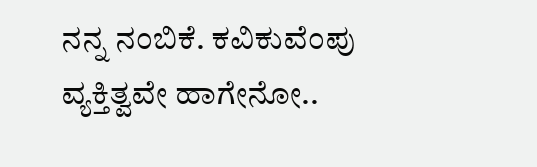ನನ್ನ ನಂಬಿಕೆ. ಕವಿಕುವೆಂಪು ವ್ಯಕ್ತಿತ್ವವೇ ಹಾಗೇನೋ..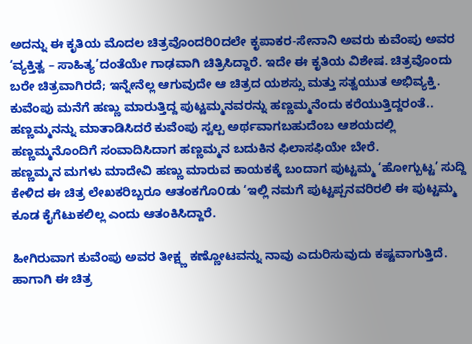ಅದನ್ನು ಈ ಕೃತಿಯ ಮೊದಲ ಚಿತ್ರವೊಂದರಿ೦ದಲೇ ಕೃಪಾಕರ-ಸೇನಾನಿ ಅವರು ಕುವೆಂಪು ಅವರ ‘ವ್ಯಕ್ತಿತ್ವ – ಸಾಹಿತ್ಯ’ದಂತೆಯೇ ಗಾಢವಾಗಿ ಚಿತ್ರಿಸಿದ್ದಾರೆ. ಇದೇ ಈ ಕೃತಿಯ ವಿಶೇಷ. ಚಿತ್ರವೊಂದು ಬರೇ ಚಿತ್ರವಾಗಿರದೆ; ಇನ್ನೇನೆಲ್ಲ ಆಗುವುದೇ ಆ ಚಿತ್ರದ ಯಶಸ್ಸು ಮತ್ತು ಸತ್ವಯುತ ಅಭಿವ್ಯಕ್ತಿ.
ಕುವೆಂಪು ಮನೆಗೆ ಹಣ್ಣು ಮಾರುತ್ತಿದ್ದ ಪುಟ್ಟಮ್ಮನವರನ್ನು ಹಣ್ಣಮ್ಮನೆಂದು ಕರೆಯುತ್ತಿದ್ದರಂತೆ.. ಹಣ್ಣಮ್ಮನನ್ನು ಮಾತಾಡಿಸಿದರೆ ಕುವೆಂಪು ಸ್ವಲ್ಪ ಅರ್ಥವಾಗಬಹುದೆಂಬ ಆಶಯದಲ್ಲಿ ಹಣ್ಣಮ್ಮನೊಂದಿಗೆ ಸಂವಾದಿಸಿದಾಗ ಹಣ್ಣಮ್ಮನ ಬದುಕಿನ ಫಿಲಾಸಫಿಯೇ ಬೇರೆ.
ಹಣ್ಣಮ್ಮನ ಮಗಳು ಮಾದೇವಿ ಹಣ್ಣು ಮಾರುವ ಕಾಯಕಕ್ಕೆ ಬಂದಾಗ ಪುಟ್ಟಮ್ಮ ‘ಹೋಗ್ಬುಟ್ಟ’ ಸುದ್ದಿ ಕೇಳಿದ ಈ ಚಿತ್ರ ಲೇಖಕರಿಬ್ಬರೂ ಆತಂಕಗೊ೦ಡು ‘ಇಲ್ಲಿ ನಮಗೆ ಪುಟ್ಟಪ್ಪನವರಿರಲಿ ಈ ಪುಟ್ಟಮ್ಮ ಕೂಡ ಕೈಗೆಟುಕಲಿಲ್ಲ ಎಂದು ಆತಂಕಿಸಿದ್ದಾರೆ.

ಹೀಗಿರುವಾಗ ಕುವೆಂಪು ಅವರ ತೀಕ್ಷ್ಣ ಕಣ್ಣೋಟವನ್ನು ನಾವು ಎದುರಿಸುವುದು ಕಷ್ಟವಾಗುತ್ತಿದೆ. ಹಾಗಾಗಿ ಈ ಚಿತ್ರ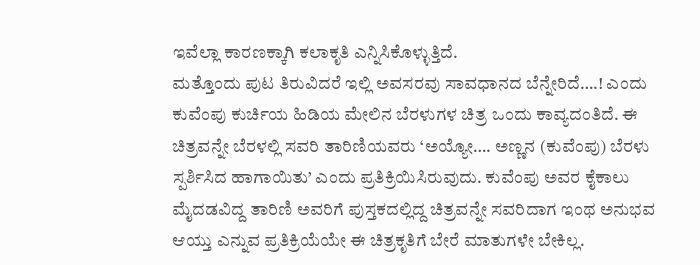ಇವೆಲ್ಲಾ ಕಾರಣಕ್ಕಾಗಿ ಕಲಾಕೃತಿ ಎನ್ನಿಸಿಕೊಳ್ಳುತ್ತಿದೆ.
ಮತ್ತೊಂದು ಪುಟ ತಿರುವಿದರೆ ಇಲ್ಲಿ ಅವಸರವು ಸಾವಧಾನದ ಬೆನ್ನೇರಿದೆ….! ಎಂದು ಕುವೆಂಪು ಕುರ್ಚಿಯ ಹಿಡಿಯ ಮೇಲಿನ ಬೆರಳುಗಳ ಚಿತ್ರ ಒಂದು ಕಾವ್ಯದಂತಿದೆ. ಈ ಚಿತ್ರವನ್ನೇ ಬೆರಳಲ್ಲಿ ಸವರಿ ತಾರಿಣಿಯವರು ‘ಅಯ್ಯೋ…. ಅಣ್ಣನ (ಕುವೆಂಪು) ಬೆರಳು ಸ್ಪರ್ಶಿಸಿದ ಹಾಗಾಯಿತು’ ಎಂದು ಪ್ರತಿಕ್ರಿಯಿಸಿರುವುದು. ಕುವೆಂಪು ಅವರ ಕೈಕಾಲು ಮೈದಡವಿದ್ದ ತಾರಿಣಿ ಅವರಿಗೆ ಪುಸ್ತಕದಲ್ಲಿದ್ದ ಚಿತ್ರವನ್ನೇ ಸವರಿದಾಗ ಇಂಥ ಅನುಭವ ಆಯ್ತು ಎನ್ನುವ ಪ್ರತಿಕ್ರಿಯೆಯೇ ಈ ಚಿತ್ರಕೃತಿಗೆ ಬೇರೆ ಮಾತುಗಳೇ ಬೇಕಿಲ್ಲ.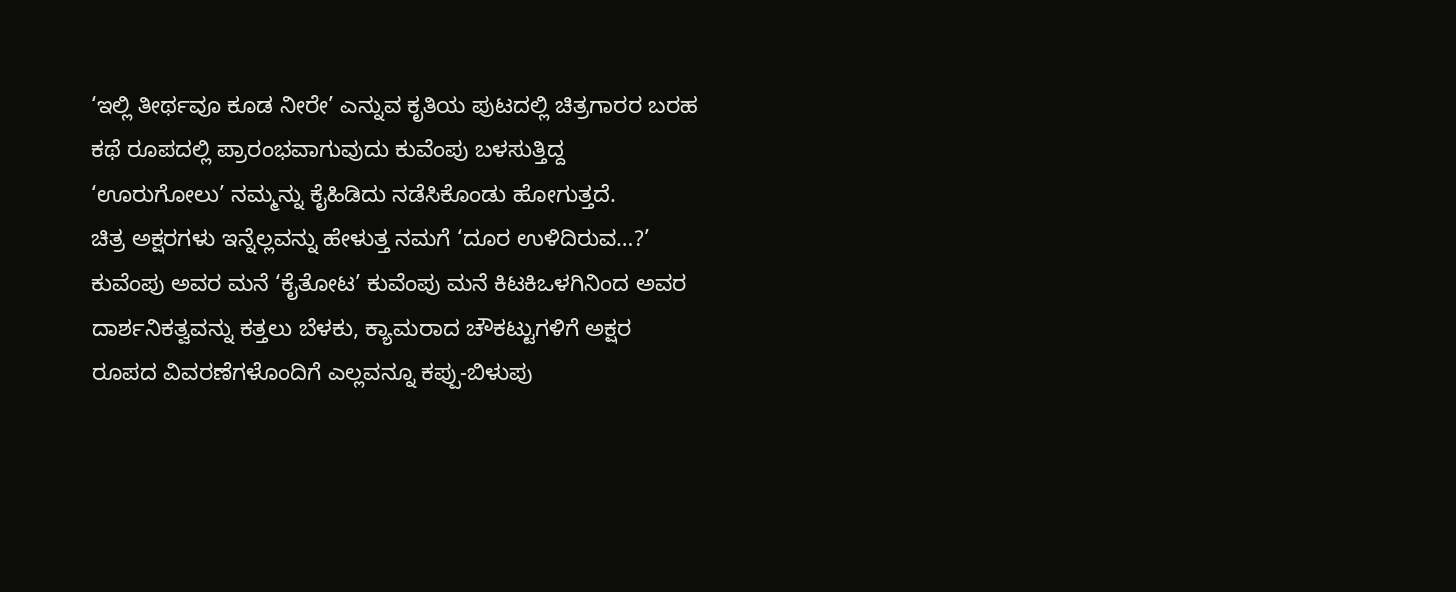‘ಇಲ್ಲಿ ತೀರ್ಥವೂ ಕೂಡ ನೀರೇ’ ಎನ್ನುವ ಕೃತಿಯ ಪುಟದಲ್ಲಿ ಚಿತ್ರಗಾರರ ಬರಹ ಕಥೆ ರೂಪದಲ್ಲಿ ಪ್ರಾರಂಭವಾಗುವುದು ಕುವೆಂಪು ಬಳಸುತ್ತಿದ್ದ ‘ಊರುಗೋಲು’ ನಮ್ಮನ್ನು ಕೈಹಿಡಿದು ನಡೆಸಿಕೊಂಡು ಹೋಗುತ್ತದೆ.
ಚಿತ್ರ ಅಕ್ಷರಗಳು ಇನ್ನೆಲ್ಲವನ್ನು ಹೇಳುತ್ತ ನಮಗೆ ‘ದೂರ ಉಳಿದಿರುವ…?’ ಕುವೆಂಪು ಅವರ ಮನೆ ‘ಕೈತೋಟ’ ಕುವೆಂಪು ಮನೆ ಕಿಟಕಿಒಳಗಿನಿಂದ ಅವರ ದಾರ್ಶನಿಕತ್ವವನ್ನು ಕತ್ತಲು ಬೆಳಕು, ಕ್ಯಾಮರಾದ ಚೌಕಟ್ಟುಗಳಿಗೆ ಅಕ್ಷರ ರೂಪದ ವಿವರಣೆಗಳೊಂದಿಗೆ ಎಲ್ಲವನ್ನೂ ಕಪ್ಪು-ಬಿಳುಪು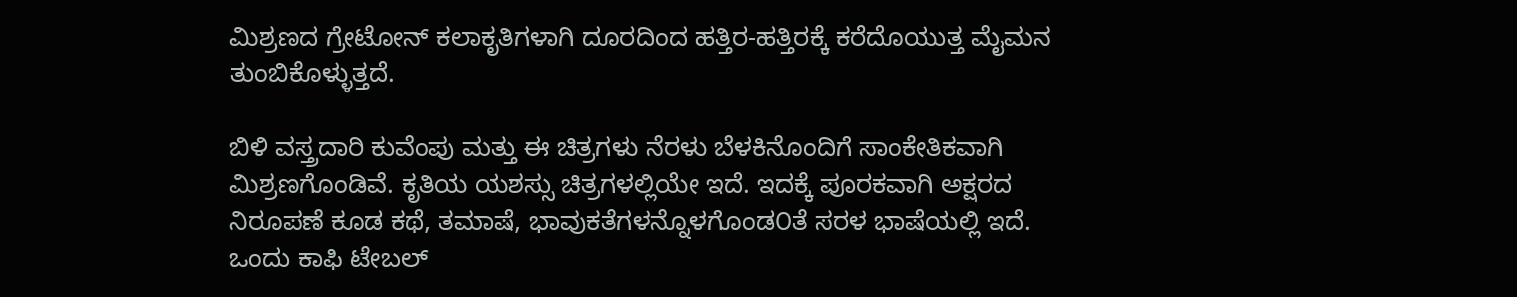ಮಿಶ್ರಣದ ಗ್ರೇಟೋನ್ ಕಲಾಕೃತಿಗಳಾಗಿ ದೂರದಿಂದ ಹತ್ತಿರ-ಹತ್ತಿರಕ್ಕೆ ಕರೆದೊಯುತ್ತ ಮೈಮನ ತುಂಬಿಕೊಳ್ಳುತ್ತದೆ.

ಬಿಳಿ ವಸ್ತ್ರದಾರಿ ಕುವೆಂಪು ಮತ್ತು ಈ ಚಿತ್ರಗಳು ನೆರಳು ಬೆಳಕಿನೊಂದಿಗೆ ಸಾಂಕೇತಿಕವಾಗಿ ಮಿಶ್ರಣಗೊಂಡಿವೆ. ಕೃತಿಯ ಯಶಸ್ಸು ಚಿತ್ರಗಳಲ್ಲಿಯೇ ಇದೆ. ಇದಕ್ಕೆ ಪೂರಕವಾಗಿ ಅಕ್ಷರದ ನಿರೂಪಣೆ ಕೂಡ ಕಥೆ, ತಮಾಷೆ, ಭಾವುಕತೆಗಳನ್ನೊಳಗೊಂಡ೦ತೆ ಸರಳ ಭಾಷೆಯಲ್ಲಿ ಇದೆ. ಒಂದು ಕಾಫಿ ಟೇಬಲ್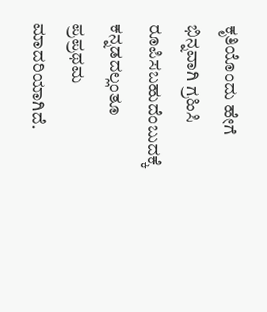ಕೃತಿಯೊಂದು ಹೇಗೆ ಭಿನ್ನವಾಗಿ ಗ್ರಹಿಸಿ ರೂಪಿಸಬಹುದೆಂಬುದಕ್ಕೆ ಕನ್ನಡದಲ್ಲಂತೂ ಪ್ರಪ್ರಥಮ ಮಾದರಿಯಾಗಿದೆ.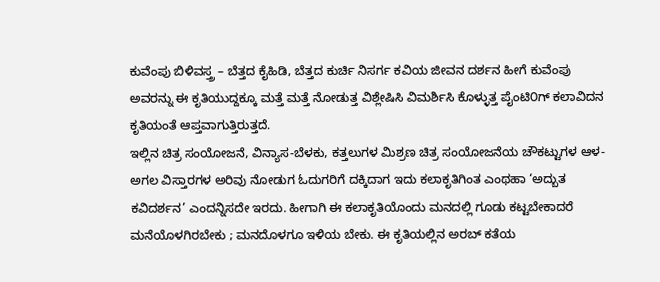ಕುವೆಂಪು ಬಿಳಿವಸ್ತ್ರ – ಬೆತ್ತದ ಕೈಹಿಡಿ, ಬೆತ್ತದ ಕುರ್ಚಿ ನಿಸರ್ಗ ಕವಿಯ ಜೀವನ ದರ್ಶನ ಹೀಗೆ ಕುವೆಂಪು ಅವರನ್ನು ಈ ಕೃತಿಯುದ್ದಕ್ಕೂ ಮತ್ತೆ ಮತ್ತೆ ನೋಡುತ್ತ ವಿಶ್ಲೇಷಿಸಿ ವಿಮರ್ಶಿಸಿ ಕೊಳ್ಳುತ್ತ ಪೈಂಟಿ೦ಗ್ ಕಲಾವಿದನ ಕೃತಿಯಂತೆ ಆಪ್ತವಾಗುತ್ತಿರುತ್ತದೆ.
ಇಲ್ಲಿನ ಚಿತ್ರ ಸಂಯೋಜನೆ, ವಿನ್ಯಾಸ-ಬೆಳಕು, ಕತ್ತಲುಗಳ ಮಿಶ್ರಣ ಚಿತ್ರ ಸಂಯೋಜನೆಯ ಚೌಕಟ್ಟುಗಳ ಆಳ-ಅಗಲ ವಿಸ್ತಾರಗಳ ಅರಿವು ನೋಡುಗ ಓದುಗರಿಗೆ ದಕ್ಕಿದಾಗ ಇದು ಕಲಾಕೃತಿಗಿಂತ ಎಂಥಹಾ ‘ಅದ್ಬುತ ಕವಿದರ್ಶನ’ ಎಂದನ್ನಿಸದೇ ಇರದು. ಹೀಗಾಗಿ ಈ ಕಲಾಕೃತಿಯೊಂದು ಮನದಲ್ಲಿ ಗೂಡು ಕಟ್ಟಬೇಕಾದರೆ ಮನೆಯೊಳಗಿರಬೇಕು ; ಮನದೊಳಗೂ ಇಳಿಯ ಬೇಕು. ಈ ಕೃತಿಯಲ್ಲಿನ ಅರಬ್ ಕತೆಯ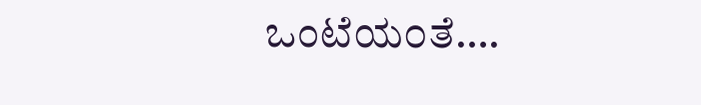ಒಂಟೆಯ೦ತೆ….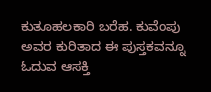ಕುತೂಹಲಕಾರಿ ಬರೆಹ. ಕುವೆಂಪು ಅವರ ಕುರಿತಾದ ಈ ಪುಸ್ತಕವನ್ನೂ ಓದುವ ಆಸಕ್ತಿ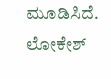ಮೂಡಿಸಿದೆ. ಲೋಕೇಶ್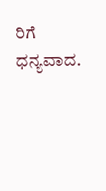ರಿಗೆ ಧನ್ಯವಾದ.